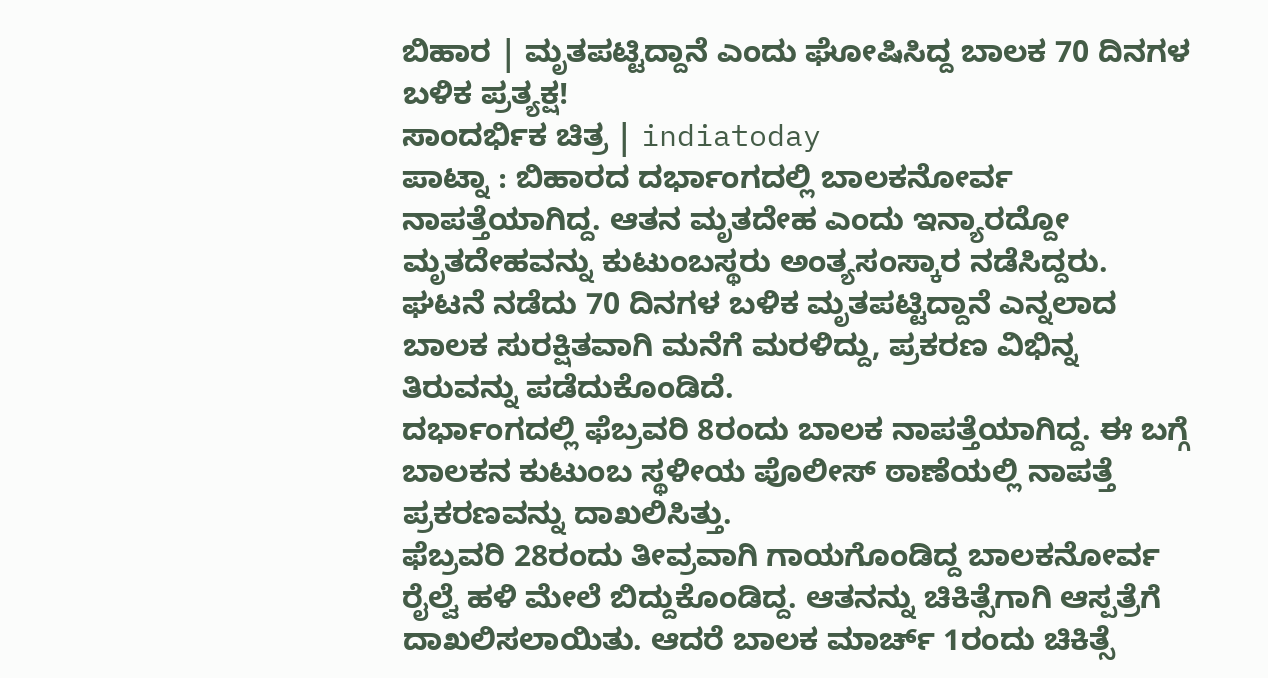ಬಿಹಾರ | ಮೃತಪಟ್ಟಿದ್ದಾನೆ ಎಂದು ಘೋಷಿಸಿದ್ದ ಬಾಲಕ 70 ದಿನಗಳ ಬಳಿಕ ಪ್ರತ್ಯಕ್ಷ!
ಸಾಂದರ್ಭಿಕ ಚಿತ್ರ | indiatoday
ಪಾಟ್ನಾ : ಬಿಹಾರದ ದರ್ಭಾಂಗದಲ್ಲಿ ಬಾಲಕನೋರ್ವ ನಾಪತ್ತೆಯಾಗಿದ್ದ. ಆತನ ಮೃತದೇಹ ಎಂದು ಇನ್ಯಾರದ್ದೋ ಮೃತದೇಹವನ್ನು ಕುಟುಂಬಸ್ಥರು ಅಂತ್ಯಸಂಸ್ಕಾರ ನಡೆಸಿದ್ದರು. ಘಟನೆ ನಡೆದು 70 ದಿನಗಳ ಬಳಿಕ ಮೃತಪಟ್ಟಿದ್ದಾನೆ ಎನ್ನಲಾದ ಬಾಲಕ ಸುರಕ್ಷಿತವಾಗಿ ಮನೆಗೆ ಮರಳಿದ್ದು, ಪ್ರಕರಣ ವಿಭಿನ್ನ ತಿರುವನ್ನು ಪಡೆದುಕೊಂಡಿದೆ.
ದರ್ಭಾಂಗದಲ್ಲಿ ಫೆಬ್ರವರಿ 8ರಂದು ಬಾಲಕ ನಾಪತ್ತೆಯಾಗಿದ್ದ. ಈ ಬಗ್ಗೆ ಬಾಲಕನ ಕುಟುಂಬ ಸ್ಥಳೀಯ ಪೊಲೀಸ್ ಠಾಣೆಯಲ್ಲಿ ನಾಪತ್ತೆ ಪ್ರಕರಣವನ್ನು ದಾಖಲಿಸಿತ್ತು.
ಫೆಬ್ರವರಿ 28ರಂದು ತೀವ್ರವಾಗಿ ಗಾಯಗೊಂಡಿದ್ದ ಬಾಲಕನೋರ್ವ ರೈಲ್ವೆ ಹಳಿ ಮೇಲೆ ಬಿದ್ದುಕೊಂಡಿದ್ದ. ಆತನನ್ನು ಚಿಕಿತ್ಸೆಗಾಗಿ ಆಸ್ಪತ್ರೆಗೆ ದಾಖಲಿಸಲಾಯಿತು. ಆದರೆ ಬಾಲಕ ಮಾರ್ಚ್ 1ರಂದು ಚಿಕಿತ್ಸೆ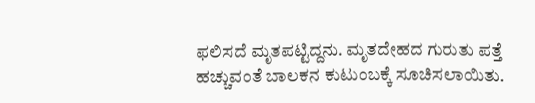ಫಲಿಸದೆ ಮೃತಪಟ್ಟಿದ್ದನು. ಮೃತದೇಹದ ಗುರುತು ಪತ್ತೆ ಹಚ್ಚುವಂತೆ ಬಾಲಕನ ಕುಟುಂಬಕ್ಕೆ ಸೂಚಿಸಲಾಯಿತು.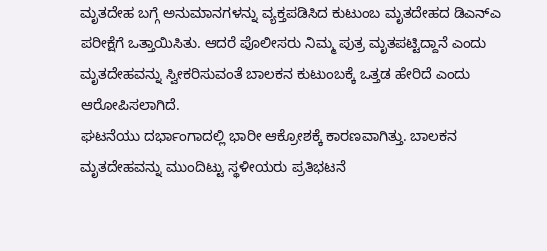ಮೃತದೇಹ ಬಗ್ಗೆ ಅನುಮಾನಗಳನ್ನು ವ್ಯಕ್ತಪಡಿಸಿದ ಕುಟುಂಬ ಮೃತದೇಹದ ಡಿಎನ್ಎ ಪರೀಕ್ಷೆಗೆ ಒತ್ತಾಯಿಸಿತು. ಆದರೆ ಪೊಲೀಸರು ನಿಮ್ಮ ಪುತ್ರ ಮೃತಪಟ್ಟಿದ್ದಾನೆ ಎಂದು ಮೃತದೇಹವನ್ನು ಸ್ವೀಕರಿಸುವಂತೆ ಬಾಲಕನ ಕುಟುಂಬಕ್ಕೆ ಒತ್ತಡ ಹೇರಿದೆ ಎಂದು ಆರೋಪಿಸಲಾಗಿದೆ.
ಘಟನೆಯು ದರ್ಭಾಂಗಾದಲ್ಲಿ ಭಾರೀ ಆಕ್ರೋಶಕ್ಕೆ ಕಾರಣವಾಗಿತ್ತು. ಬಾಲಕನ ಮೃತದೇಹವನ್ನು ಮುಂದಿಟ್ಟು ಸ್ಥಳೀಯರು ಪ್ರತಿಭಟನೆ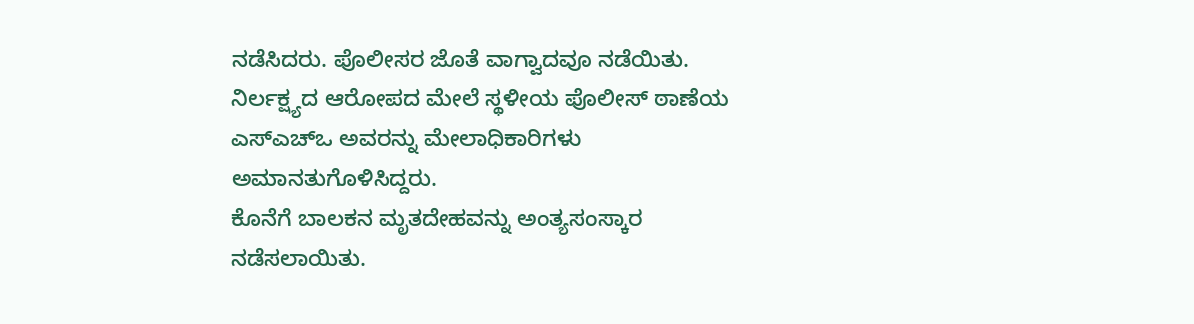ನಡೆಸಿದರು. ಪೊಲೀಸರ ಜೊತೆ ವಾಗ್ವಾದವೂ ನಡೆಯಿತು. ನಿರ್ಲಕ್ಷ್ಯದ ಆರೋಪದ ಮೇಲೆ ಸ್ಥಳೀಯ ಪೊಲೀಸ್ ಠಾಣೆಯ ಎಸ್ಎಚ್ಒ ಅವರನ್ನು ಮೇಲಾಧಿಕಾರಿಗಳು ಅಮಾನತುಗೊಳಿಸಿದ್ದರು.
ಕೊನೆಗೆ ಬಾಲಕನ ಮೃತದೇಹವನ್ನು ಅಂತ್ಯಸಂಸ್ಕಾರ ನಡೆಸಲಾಯಿತು.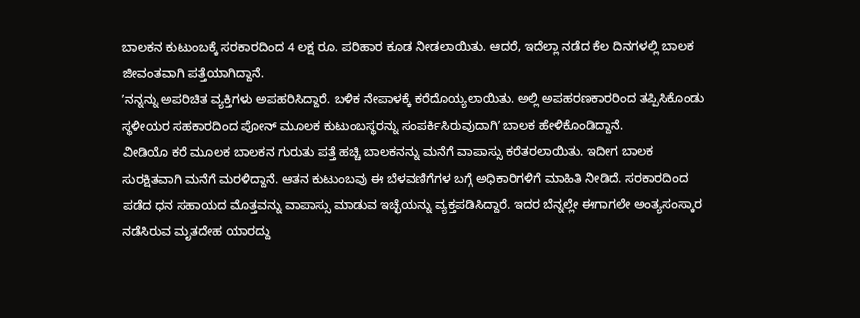ಬಾಲಕನ ಕುಟುಂಬಕ್ಕೆ ಸರಕಾರದಿಂದ 4 ಲಕ್ಷ ರೂ. ಪರಿಹಾರ ಕೂಡ ನೀಡಲಾಯಿತು. ಆದರೆ, ಇದೆಲ್ಲಾ ನಡೆದ ಕೆಲ ದಿನಗಳಲ್ಲಿ ಬಾಲಕ ಜೀವಂತವಾಗಿ ಪತ್ತೆಯಾಗಿದ್ದಾನೆ.
ʼನನ್ನನ್ನು ಅಪರಿಚಿತ ವ್ಯಕ್ತಿಗಳು ಅಪಹರಿಸಿದ್ದಾರೆ. ಬಳಿಕ ನೇಪಾಳಕ್ಕೆ ಕರೆದೊಯ್ಯಲಾಯಿತು. ಅಲ್ಲಿ ಅಪಹರಣಕಾರರಿಂದ ತಪ್ಪಿಸಿಕೊಂಡು ಸ್ಥಳೀಯರ ಸಹಕಾರದಿಂದ ಪೋನ್ ಮೂಲಕ ಕುಟುಂಬಸ್ಥರನ್ನು ಸಂಪರ್ಕಿಸಿರುವುದಾಗಿʼ ಬಾಲಕ ಹೇಳಿಕೊಂಡಿದ್ದಾನೆ.
ವೀಡಿಯೊ ಕರೆ ಮೂಲಕ ಬಾಲಕನ ಗುರುತು ಪತ್ತೆ ಹಚ್ಚಿ ಬಾಲಕನನ್ನು ಮನೆಗೆ ವಾಪಾಸ್ಸು ಕರೆತರಲಾಯಿತು. ಇದೀಗ ಬಾಲಕ ಸುರಕ್ಷಿತವಾಗಿ ಮನೆಗೆ ಮರಳಿದ್ದಾನೆ. ಆತನ ಕುಟುಂಬವು ಈ ಬೆಳವಣಿಗೆಗಳ ಬಗ್ಗೆ ಅಧಿಕಾರಿಗಳಿಗೆ ಮಾಹಿತಿ ನೀಡಿದೆ. ಸರಕಾರದಿಂದ ಪಡೆದ ಧನ ಸಹಾಯದ ಮೊತ್ತವನ್ನು ವಾಪಾಸ್ಸು ಮಾಡುವ ಇಚ್ಛೆಯನ್ನು ವ್ಯಕ್ತಪಡಿಸಿದ್ದಾರೆ. ಇದರ ಬೆನ್ನಲ್ಲೇ ಈಗಾಗಲೇ ಅಂತ್ಯಸಂಸ್ಕಾರ ನಡೆಸಿರುವ ಮೃತದೇಹ ಯಾರದ್ದು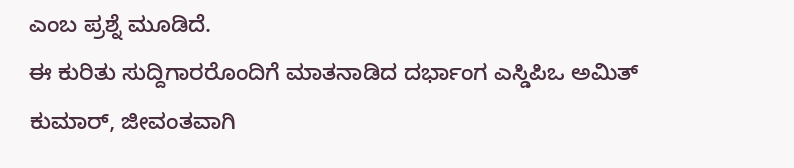ಎಂಬ ಪ್ರಶ್ನೆ ಮೂಡಿದೆ.
ಈ ಕುರಿತು ಸುದ್ದಿಗಾರರೊಂದಿಗೆ ಮಾತನಾಡಿದ ದರ್ಭಾಂಗ ಎಸ್ಡಿಪಿಒ ಅಮಿತ್ ಕುಮಾರ್, ಜೀವಂತವಾಗಿ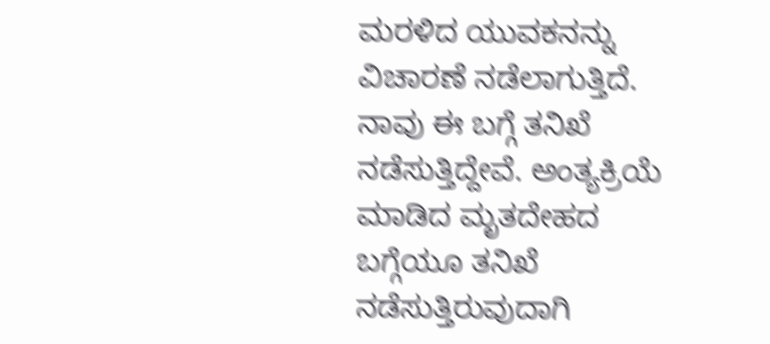ಮರಳಿದ ಯುವಕನನ್ನು ವಿಚಾರಣೆ ನಡೆಲಾಗುತ್ತಿದೆ. ನಾವು ಈ ಬಗ್ಗೆ ತನಿಖೆ ನಡೆಸುತ್ತಿದ್ದೇವೆ. ಅಂತ್ಯಕ್ರಿಯೆ ಮಾಡಿದ ಮೃತದೇಹದ ಬಗ್ಗೆಯೂ ತನಿಖೆ ನಡೆಸುತ್ತಿರುವುದಾಗಿ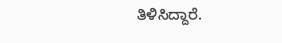ತಿಳಿಸಿದ್ದಾರೆ.